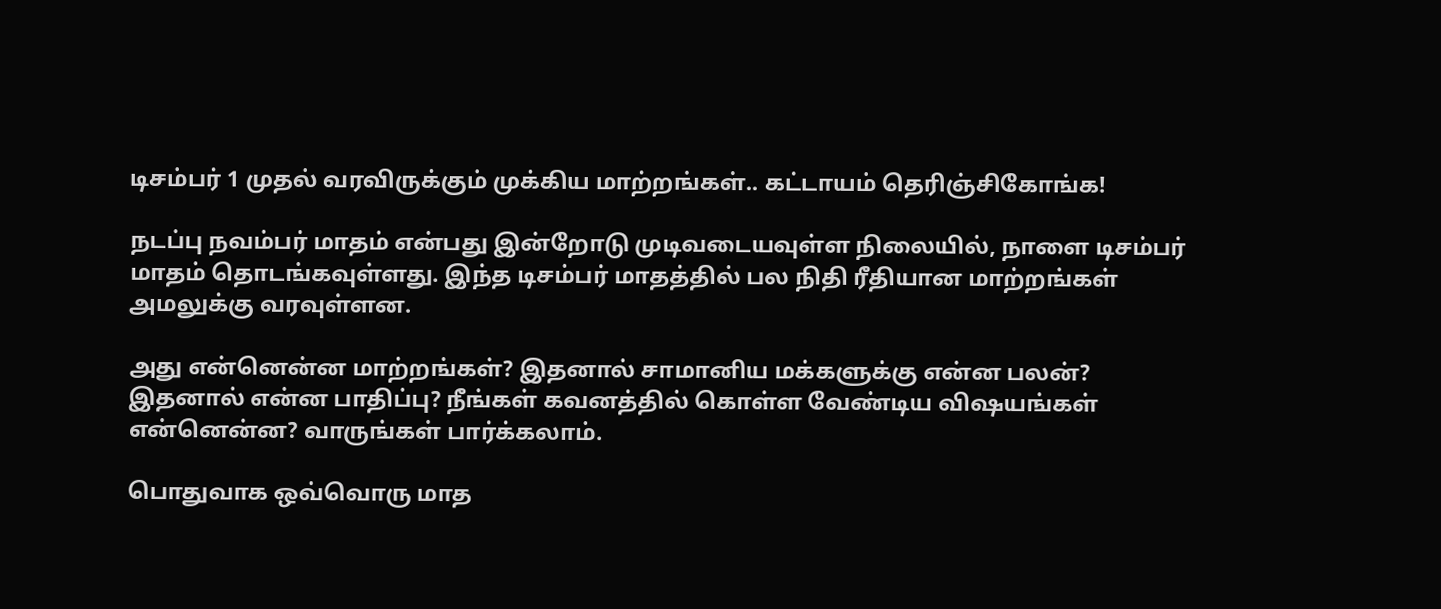டிசம்பர் 1 முதல் வரவிருக்கும் முக்கிய மாற்றங்கள்.. கட்டாயம் தெரிஞ்சிகோங்க!

நடப்பு நவம்பர் மாதம் என்பது இன்றோடு முடிவடையவுள்ள நிலையில், நாளை டிசம்பர் மாதம் தொடங்கவுள்ளது. இந்த டிசம்பர் மாதத்தில் பல நிதி ரீதியான மாற்றங்கள் அமலுக்கு வரவுள்ளன.

அது என்னென்ன மாற்றங்கள்? இதனால் சாமானிய மக்களுக்கு என்ன பலன்? இதனால் என்ன பாதிப்பு? நீங்கள் கவனத்தில் கொள்ள வேண்டிய விஷயங்கள் என்னென்ன? வாருங்கள் பார்க்கலாம்.

பொதுவாக ஒவ்வொரு மாத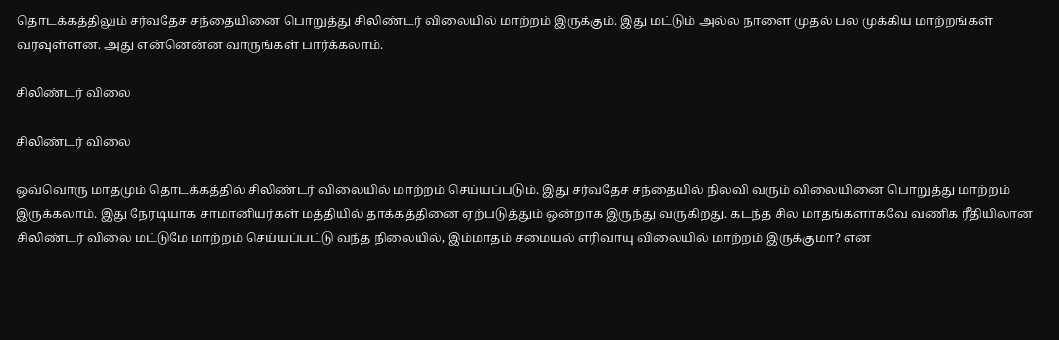தொடக்கத்திலும் சர்வதேச சந்தையினை பொறுத்து சிலிண்டர் விலையில் மாற்றம் இருக்கும். இது மட்டும் அல்ல நாளை முதல் பல முக்கிய மாற்றங்கள் வரவுள்ளன. அது என்னென்ன வாருங்கள் பார்க்கலாம்.

சிலிண்டர் விலை

சிலிண்டர் விலை

ஒவ்வொரு மாதமும் தொடக்கத்தில் சிலிண்டர் விலையில் மாற்றம் செய்யப்படும். இது சர்வதேச சந்தையில் நிலவி வரும் விலையினை பொறுத்து மாற்றம் இருக்கலாம். இது நேரடியாக சாமானியர்கள் மத்தியில் தாக்கத்தினை ஏற்படுத்தும் ஒன்றாக இருந்து வருகிறது. கடந்த சில மாதங்களாகவே வணிக ரீதியிலான சிலிண்டர் விலை மட்டுமே மாற்றம் செய்யப்பட்டு வந்த நிலையில், இம்மாதம் சமையல் எரிவாயு விலையில் மாற்றம் இருக்குமா? என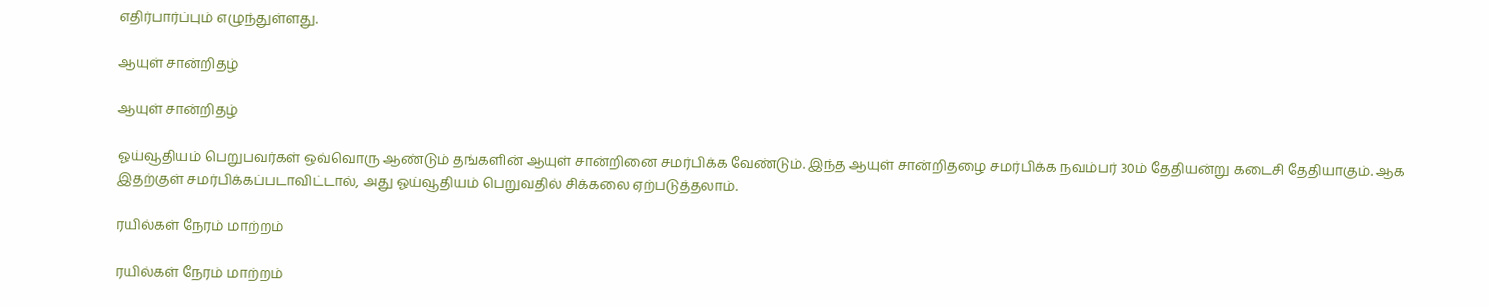எதிர்பார்ப்பும் எழுந்துள்ளது.

ஆயுள் சான்றிதழ்

ஆயுள் சான்றிதழ்

ஓய்வூதியம் பெறுபவர்கள் ஒவ்வொரு ஆண்டும் தங்களின் ஆயுள் சான்றினை சமர்பிக்க வேண்டும். இந்த ஆயுள் சான்றிதழை சமர்பிக்க நவம்பர் 30ம் தேதியன்று கடைசி தேதியாகும். ஆக இதற்குள் சமர்பிக்கப்படாவிட்டால், அது ஓய்வூதியம் பெறுவதில் சிக்கலை ஏற்படுத்தலாம்.

ரயில்கள் நேரம் மாற்றம்

ரயில்கள் நேரம் மாற்றம்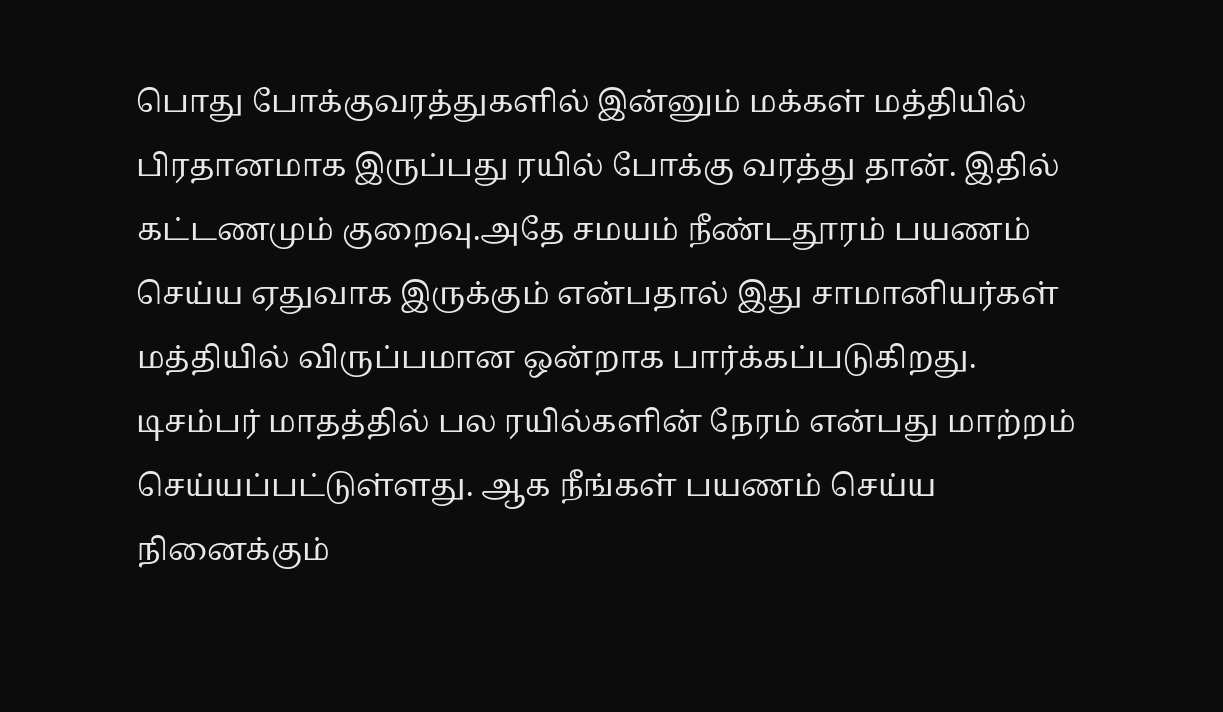பொது போக்குவரத்துகளில் இன்னும் மக்கள் மத்தியில் பிரதானமாக இருப்பது ரயில் போக்கு வரத்து தான். இதில் கட்டணமும் குறைவு.அதே சமயம் நீண்டதூரம் பயணம் செய்ய ஏதுவாக இருக்கும் என்பதால் இது சாமானியர்கள் மத்தியில் விருப்பமான ஒன்றாக பார்க்கப்படுகிறது. டிசம்பர் மாதத்தில் பல ரயில்களின் நேரம் என்பது மாற்றம் செய்யப்பட்டுள்ளது. ஆக நீங்கள் பயணம் செய்ய நினைக்கும்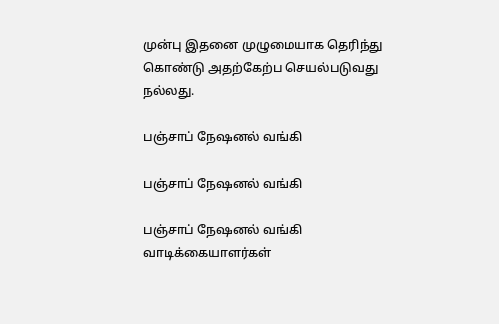முன்பு இதனை முழுமையாக தெரிந்து கொண்டு அதற்கேற்ப செயல்படுவது நல்லது.

பஞ்சாப் நேஷனல் வங்கி

பஞ்சாப் நேஷனல் வங்கி

பஞ்சாப் நேஷனல் வங்கி வாடிக்கையாளர்கள்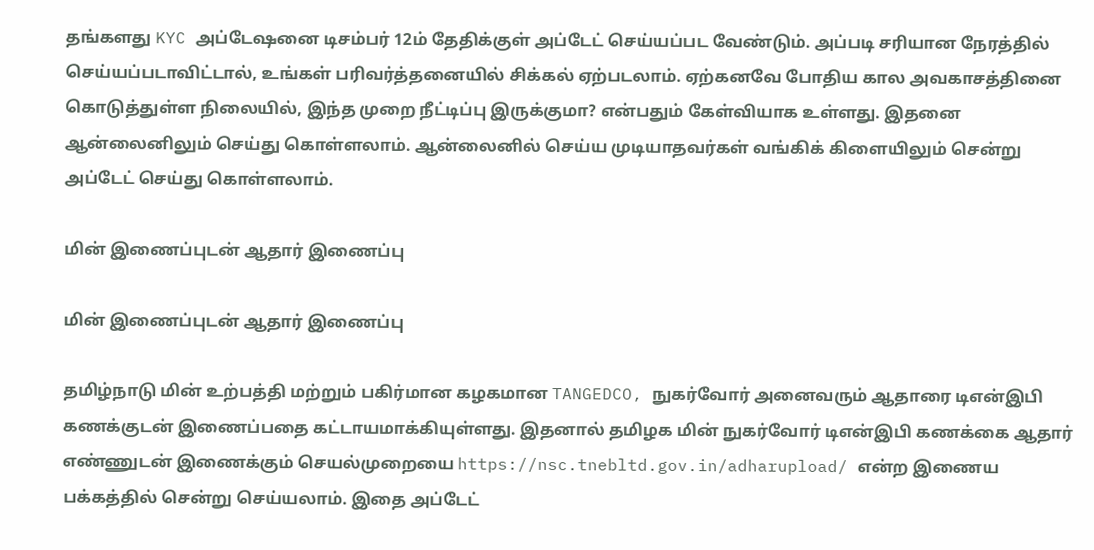தங்களது KYC அப்டேஷனை டிசம்பர் 12ம் தேதிக்குள் அப்டேட் செய்யப்பட வேண்டும். அப்படி சரியான நேரத்தில் செய்யப்படாவிட்டால், உங்கள் பரிவர்த்தனையில் சிக்கல் ஏற்படலாம். ஏற்கனவே போதிய கால அவகாசத்தினை கொடுத்துள்ள நிலையில், இந்த முறை நீட்டிப்பு இருக்குமா? என்பதும் கேள்வியாக உள்ளது. இதனை ஆன்லைனிலும் செய்து கொள்ளலாம். ஆன்லைனில் செய்ய முடியாதவர்கள் வங்கிக் கிளையிலும் சென்று அப்டேட் செய்து கொள்ளலாம்.

மின் இணைப்புடன் ஆதார் இணைப்பு

மின் இணைப்புடன் ஆதார் இணைப்பு

தமிழ்நாடு மின் உற்பத்தி மற்றும் பகிர்மான கழகமான TANGEDCO, நுகர்வோர் அனைவரும் ஆதாரை டிஎன்இபி கணக்குடன் இணைப்பதை கட்டாயமாக்கியுள்ளது. இதனால் தமிழக மின் நுகர்வோர் டிஎன்இபி கணக்கை ஆதார் எண்ணுடன் இணைக்கும் செயல்முறையை https://nsc.tnebltd.gov.in/adharupload/ என்ற இணைய பக்கத்தில் சென்று செய்யலாம். இதை அப்டேட்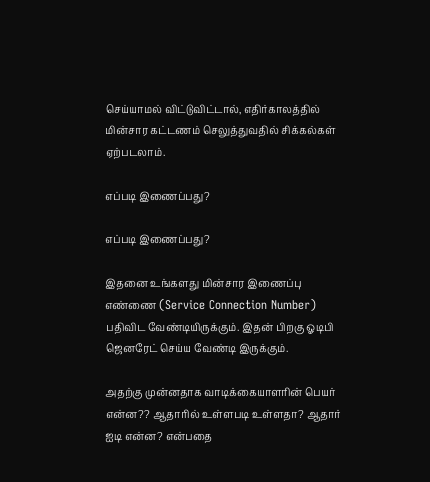செய்யாமல் விட்டுவிட்டால், எதிர்காலத்தில் மின்சார கட்டணம் செலுத்துவதில் சிக்கல்கள் ஏற்படலாம்.

எப்படி இணைப்பது?

எப்படி இணைப்பது?

இதனை உங்களது மின்சார இணைப்பு எண்ணை (Service Connection Number) பதிவிட வேண்டியிருக்கும். இதன் பிறகு ஓடிபி ஜெனரேட் செய்ய வேண்டி இருக்கும்.

அதற்கு முன்னதாக வாடிக்கையாளரின் பெயர் என்ன?? ஆதாரில் உள்ளபடி உள்ளதா? ஆதார் ஐடி என்ன? என்பதை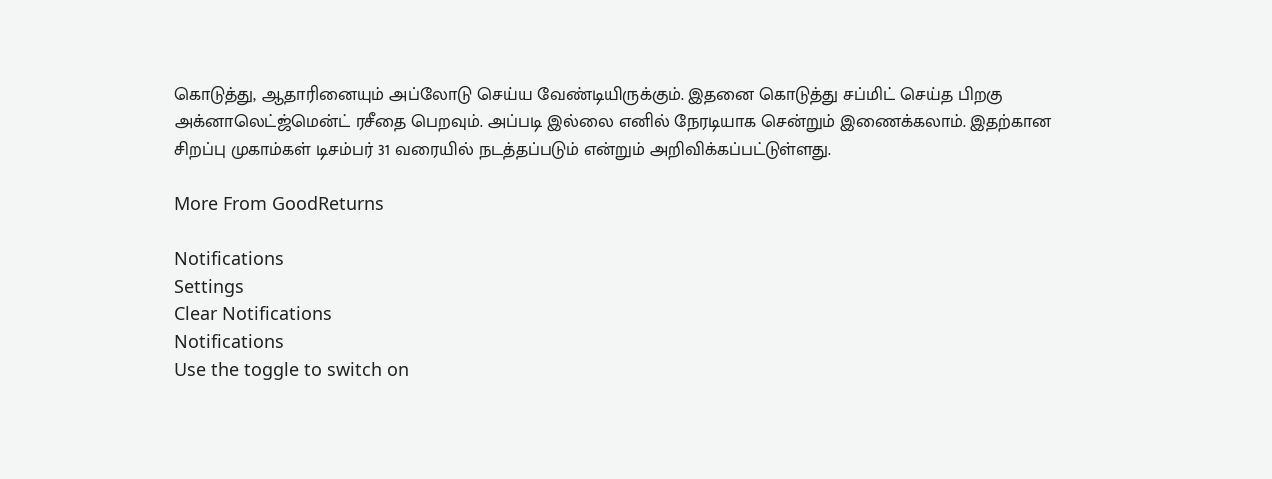கொடுத்து, ஆதாரினையும் அப்லோடு செய்ய வேண்டியிருக்கும். இதனை கொடுத்து சப்மிட் செய்த பிறகு அக்னாலெட்ஜ்மென்ட் ரசீதை பெறவும். அப்படி இல்லை எனில் நேரடியாக சென்றும் இணைக்கலாம். இதற்கான சிறப்பு முகாம்கள் டிசம்பர் 31 வரையில் நடத்தப்படும் என்றும் அறிவிக்கப்பட்டுள்ளது.

More From GoodReturns

Notifications
Settings
Clear Notifications
Notifications
Use the toggle to switch on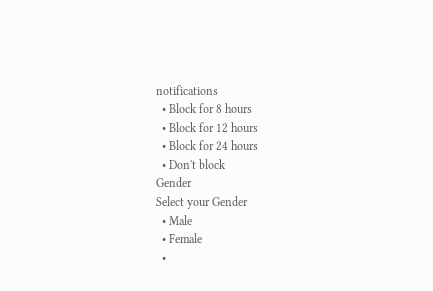notifications
  • Block for 8 hours
  • Block for 12 hours
  • Block for 24 hours
  • Don't block
Gender
Select your Gender
  • Male
  • Female
  •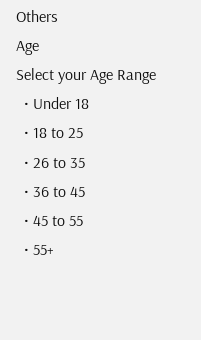Others
Age
Select your Age Range
  • Under 18
  • 18 to 25
  • 26 to 35
  • 36 to 45
  • 45 to 55
  • 55+